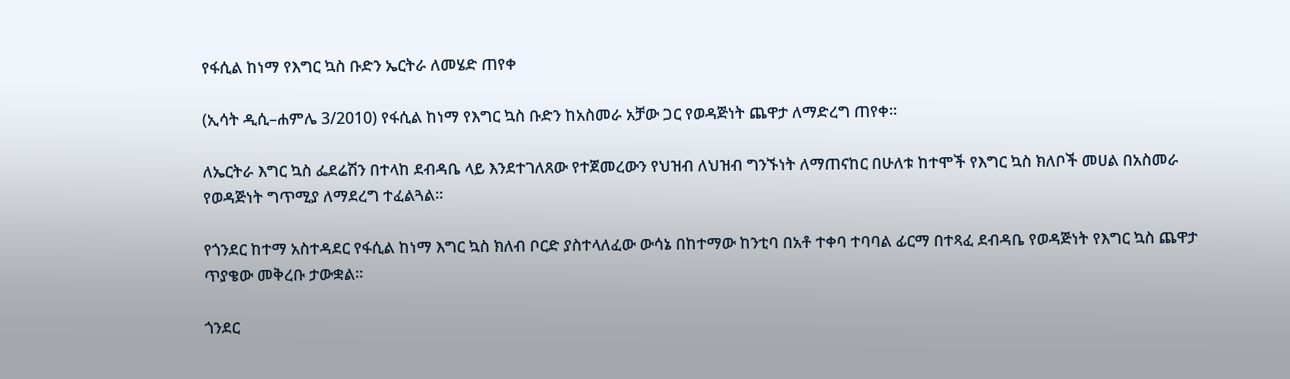የፋሲል ከነማ የእግር ኳስ ቡድን ኤርትራ ለመሄድ ጠየቀ

(ኢሳት ዲሲ–ሐምሌ 3/2010) የፋሲል ከነማ የእግር ኳስ ቡድን ከአስመራ አቻው ጋር የወዳጅነት ጨዋታ ለማድረግ ጠየቀ።

ለኤርትራ እግር ኳስ ፌደሬሽን በተላከ ደብዳቤ ላይ እንደተገለጸው የተጀመረውን የህዝብ ለህዝብ ግንኙነት ለማጠናከር በሁለቱ ከተሞች የእግር ኳስ ክለቦች መሀል በአስመራ የወዳጅነት ግጥሚያ ለማደረግ ተፈልጓል።

የጎንደር ከተማ አስተዳደር የፋሲል ከነማ እግር ኳስ ክለብ ቦርድ ያስተላለፈው ውሳኔ በከተማው ከንቲባ በአቶ ተቀባ ተባባል ፊርማ በተጻፈ ደብዳቤ የወዳጅነት የእግር ኳስ ጨዋታ ጥያቄው መቅረቡ ታውቋል።

ጎንደር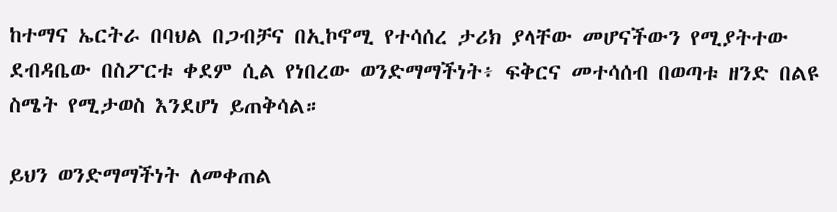ከተማና ኤርትራ በባህል በጋብቻና በኢኮኖሚ የተሳሰረ ታሪክ ያላቸው መሆናችውን የሚያትተው ደብዳቤው በስፖርቱ ቀደም ሲል የነበረው ወንድማማችነት፥ ፍቅርና መተሳሰብ በወጣቱ ዘንድ በልዩ ስሜት የሚታወስ እንደሆነ ይጠቅሳል።

ይህን ወንድማማችነት ለመቀጠል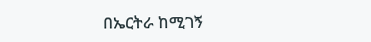በኤርትራ ከሚገኝ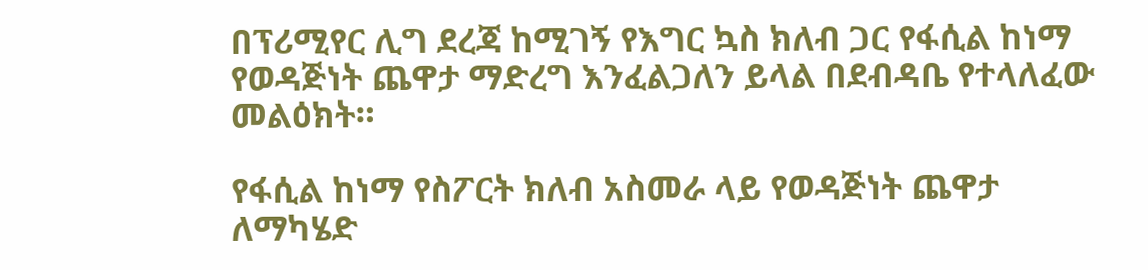በፕሪሚየር ሊግ ደረጃ ከሚገኝ የእግር ኳስ ክለብ ጋር የፋሲል ከነማ የወዳጅነት ጨዋታ ማድረግ እንፈልጋለን ይላል በደብዳቤ የተላለፈው መልዕክት።

የፋሲል ከነማ የስፖርት ክለብ አስመራ ላይ የወዳጅነት ጨዋታ ለማካሄድ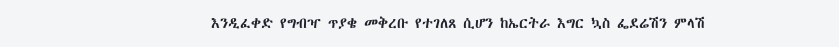እንዲፈቀድ የግብዣ ጥያቄ መቅረቡ የተገለጸ ሲሆን ከኤርትራ እግር ኳስ ፌደሬሽን ምላሽ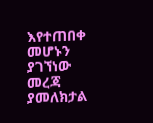እየተጠበቀ መሆኑን ያገኘነው መረጃ ያመለክታል